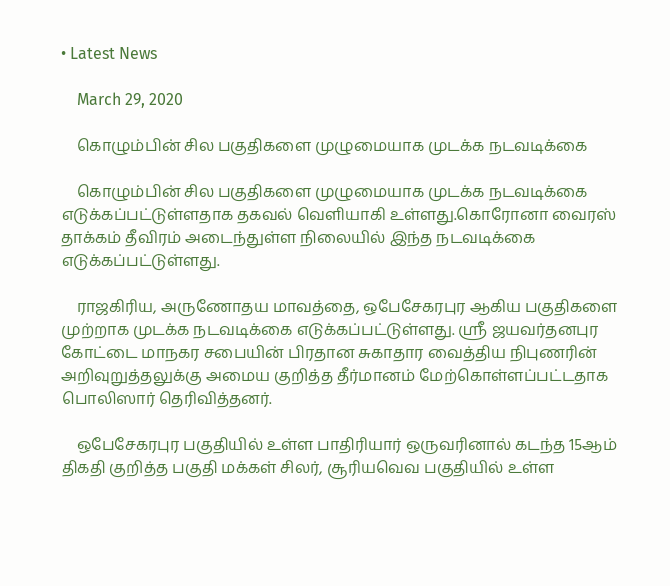• Latest News

    March 29, 2020

    கொழும்பின் சில பகுதிகளை முழுமையாக முடக்க நடவடிக்கை

    கொழும்பின் சில பகுதிகளை முழுமையாக முடக்க நடவடிக்கை எடுக்கப்பட்டுள்ளதாக தகவல் வெளியாகி உள்ளது.கொரோனா வைரஸ் தாக்கம் தீவிரம் அடைந்துள்ள நிலையில் இந்த நடவடிக்கை எடுக்கப்பட்டுள்ளது.

    ராஜகிரிய, அருணோதய மாவத்தை, ஒபேசேகரபுர ஆகிய பகுதிகளை முற்றாக முடக்க நடவடிக்கை எடுக்கப்பட்டுள்ளது. ஸ்ரீ ஜயவர்தனபுர கோட்டை மாநகர சபையின் பிரதான சுகாதார வைத்திய நிபுணரின் அறிவுறுத்தலுக்கு அமைய குறித்த தீர்மானம் மேற்கொள்ளப்பட்டதாக பொலிஸார் தெரிவித்தனர்.

    ஒபேசேகரபுர பகுதியில் உள்ள பாதிரியார் ஒருவரினால் கடந்த 15ஆம் திகதி குறித்த பகுதி மக்கள் சிலர், சூரியவெவ பகுதியில் உள்ள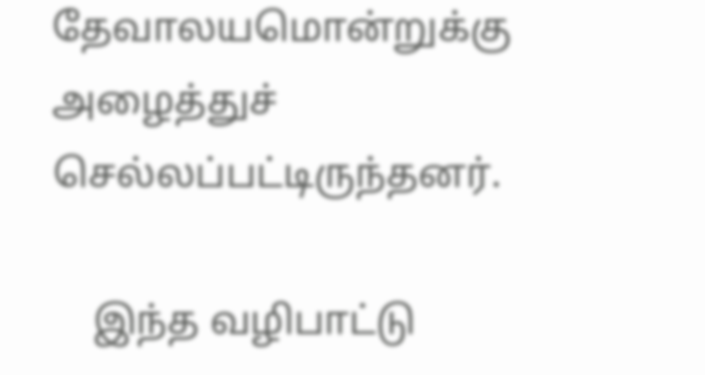தேவாலயமொன்றுக்கு அழைத்துச் செல்லப்பட்டிருந்தனர்.

    இந்த வழிபாட்டு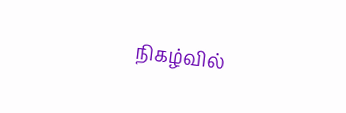நிகழ்வில்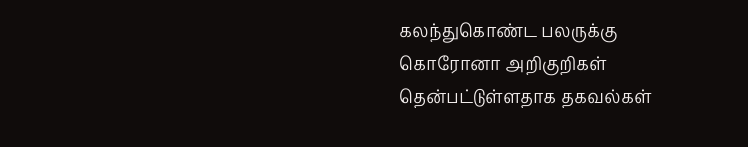கலந்துகொண்ட பலருக்கு கொரோனா அறிகுறிகள் தென்பட்டுள்ளதாக தகவல்கள்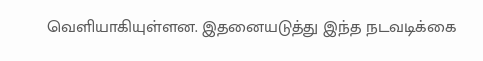வெளியாகியுள்ளன. இதனையடுத்து இந்த நடவடிக்கை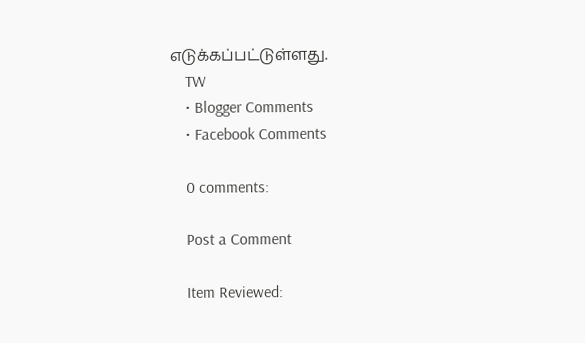எடுக்கப்பட்டுள்ளது.
    TW
    • Blogger Comments
    • Facebook Comments

    0 comments:

    Post a Comment

    Item Reviewed: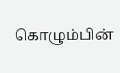கொழும்பின்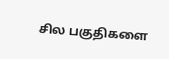சில பகுதிகளை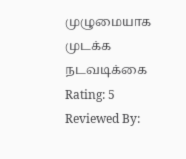முழுமையாக முடக்க நடவடிக்கை Rating: 5 Reviewed By: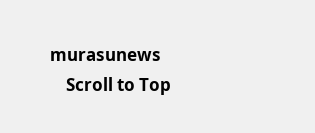murasunews
    Scroll to Top